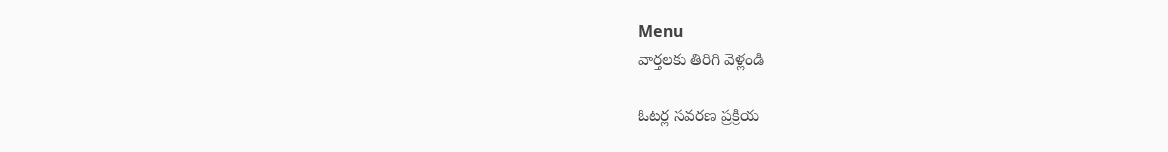Menu
వార్తలకు తిరిగి వెళ్లండి

ఓటర్ల సవరణ ప్రక్రియ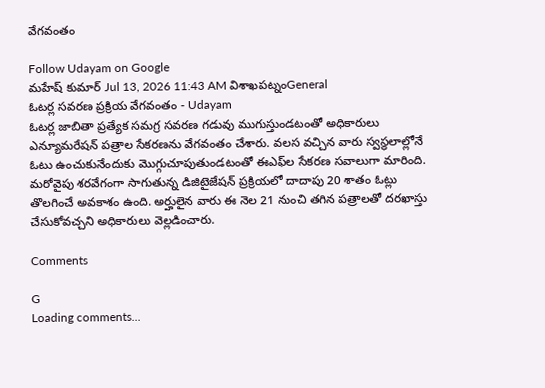వేగవంతం

Follow Udayam on Google
మహేష్ కుమార్ Jul 13, 2026 11:43 AM విశాఖపట్నంGeneral
ఓటర్ల సవరణ ప్రక్రియ వేగవంతం - Udayam
ఓటర్ల జాబితా ప్రత్యేక సమగ్ర సవరణ గడువు ముగుస్తుండటంతో అధికారులు ఎన్యూమరేషన్ పత్రాల సేకరణను వేగవంతం చేశారు. వలస వచ్చిన వారు స్వస్థలాల్లోనే ఓటు ఉంచుకునేందుకు మొగ్గుచూపుతుండటంతో ఈఎఫ్‌ల సేకరణ సవాలుగా మారింది. మరోవైపు శరవేగంగా సాగుతున్న డిజిటైజేషన్ ప్రక్రియలో దాదాపు 20 శాతం ఓట్లు తొలగించే అవకాశం ఉంది. అర్హులైన వారు ఈ నెల 21 నుంచి తగిన పత్రాలతో దరఖాస్తు చేసుకోవచ్చని అధికారులు వెల్లడించారు.

Comments

G
Loading comments...